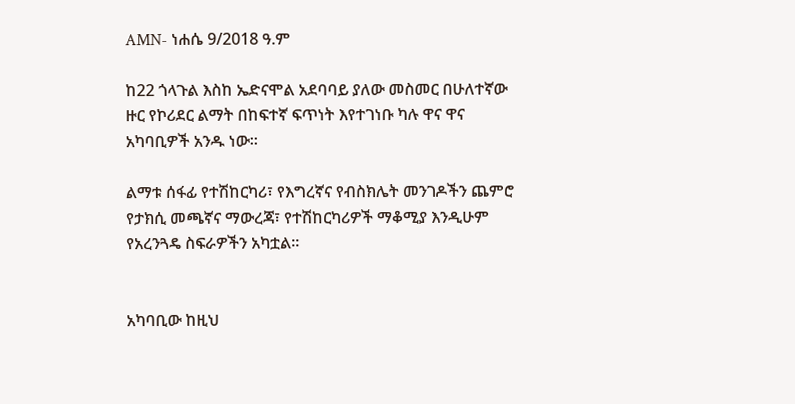AMN- ነሐሴ 9/2018 ዓ.ም

ከ22 ጎላጉል እስከ ኤድናሞል አደባባይ ያለው መስመር በሁለተኛው ዙር የኮሪደር ልማት በከፍተኛ ፍጥነት እየተገነቡ ካሉ ዋና ዋና አካባቢዎች አንዱ ነው።

ልማቱ ሰፋፊ የተሽከርካሪ፣ የእግረኛና የብስክሌት መንገዶችን ጨምሮ የታክሲ መጫኛና ማውረጃ፣ የተሽከርካሪዎች ማቆሚያ እንዲሁም የአረንጓዴ ስፍራዎችን አካቷል።


አካባቢው ከዚህ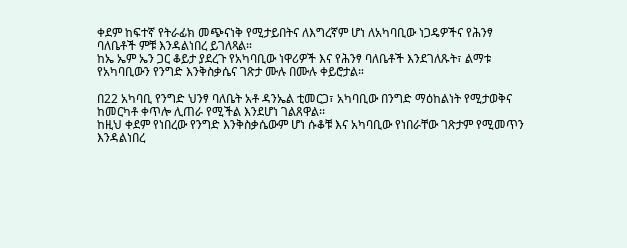ቀደም ከፍተኛ የትራፊክ መጭናነቅ የሚታይበትና ለእግረኛም ሆነ ለአካባቢው ነጋዴዎችና የሕንፃ ባለቤቶች ምቹ እንዳልነበረ ይገለጻል።
ከኤ ኤም ኤን ጋር ቆይታ ያደረጉ የአካባቢው ነዋሪዎች እና የሕንፃ ባለቤቶች እንደገለጹት፣ ልማቱ የአካባቢውን የንግድ እንቅስቃሴና ገጽታ ሙሉ በሙሉ ቀይሮታል።

በ22 አካባቢ የንግድ ህንፃ ባለቤት አቶ ዳንኤል ቲመርጋ፣ አካባቢው በንግድ ማዕከልነት የሚታወቅና ከመርካቶ ቀጥሎ ሊጠራ የሚችል እንደሆነ ገልጸዋል፡፡
ከዚህ ቀደም የነበረው የንግድ እንቅስቃሴውም ሆነ ሱቆቹ እና አካባቢው የነበራቸው ገጽታም የሚመጥን እንዳልነበረ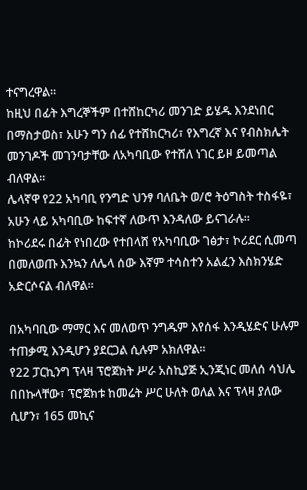ተናግረዋል።
ከዚህ በፊት እግረኞችም በተሸከርካሪ መንገድ ይሄዱ እንደነበር በማስታወስ፣ አሁን ግን ሰፊ የተሸከርካሪ፣ የእግረኛ እና የብስክሌት መንገዶች መገንባታቸው ለአካባቢው የተሸለ ነገር ይዞ ይመጣል ብለዋል፡፡
ሌላኛዋ የ22 አካባቢ የንግድ ህንፃ ባለቤት ወ/ሮ ትዕግስት ተስፋዬ፣ አሁን ላይ አካባቢው ከፍተኛ ለውጥ እንዳለው ይናገራሉ።
ከኮሪደሩ በፊት የነበረው የተበላሸ የአካባቢው ገፅታ፣ ኮሪደር ሲመጣ በመለወጡ እንኳን ለሌላ ሰው እኛም ተሳስተን አልፈን እስክንሄድ አድርሶናል ብለዋል።

በአካባቢው ማማር እና መለወጥ ንግዱም እየሰፋ እንዲሄድና ሁሉም ተጠቃሚ እንዲሆን ያደርጋል ሲሉም አክለዋል፡፡
የ22 ፓርኪንግ ፕላዛ ፕሮጀክት ሥራ አስኪያጅ ኢንጂነር መለሰ ሳህሌ በበኩላቸው፣ ፕሮጀክቱ ከመሬት ሥር ሁለት ወለል እና ፕላዛ ያለው ሲሆን፣ 165 መኪና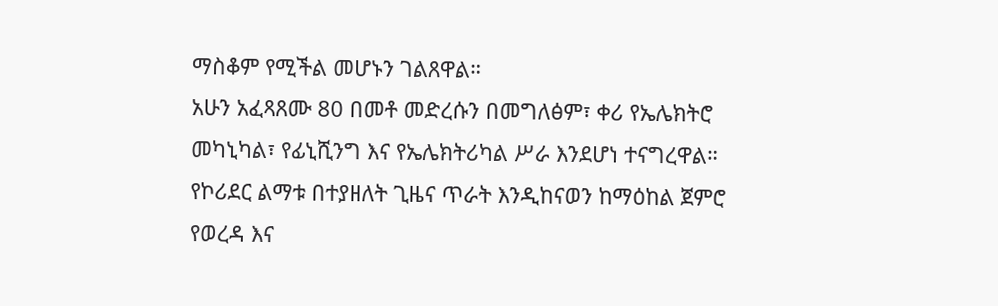ማስቆም የሚችል መሆኑን ገልጸዋል።
አሁን አፈጻጸሙ 80 በመቶ መድረሱን በመግለፅም፣ ቀሪ የኤሌክትሮ መካኒካል፣ የፊኒሺንግ እና የኤሌክትሪካል ሥራ እንደሆነ ተናግረዋል።
የኮሪደር ልማቱ በተያዘለት ጊዜና ጥራት እንዲከናወን ከማዕከል ጀምሮ የወረዳ እና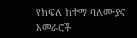የክፍለ ከተማ ባለሙያና አመራሮች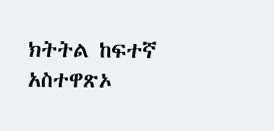ክትትል ከፍተኛ አስተዋጽኦ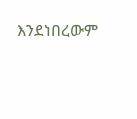እንደነበረውም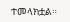ተመላክቷል።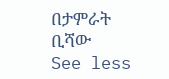በታምራት ቢሻው
See less